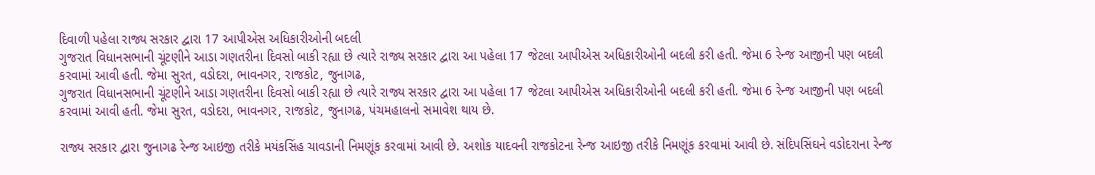દિવાળી પહેલા રાજ્ય સરકાર દ્વારા 17 આપીએસ અધિકારીઓની બદલી
ગુજરાત વિધાનસભાની ચૂંટણીને આડા ગણતરીના દિવસો બાકી રહ્યા છે ત્યારે રાજ્ય સરકાર દ્વારા આ પહેલા 17 જેટલા આપીએસ અધિકારીઓની બદલી કરી હતી. જેમા 6 રેન્જ આજીની પણ બદલી કરવામાં આવી હતી. જેમા સુરત, વડોદરા, ભાવનગર, રાજકોટ, જુનાગઢ,
ગુજરાત વિધાનસભાની ચૂંટણીને આડા ગણતરીના દિવસો બાકી રહ્યા છે ત્યારે રાજ્ય સરકાર દ્વારા આ પહેલા 17 જેટલા આપીએસ અધિકારીઓની બદલી કરી હતી. જેમા 6 રેન્જ આજીની પણ બદલી કરવામાં આવી હતી. જેમા સુરત, વડોદરા, ભાવનગર, રાજકોટ, જુનાગઢ, પંચમહાલનો સમાવેશ થાય છે.

રાજ્ય સરકાર દ્વારા જુનાગઢ રેન્જ આઇજી તરીકે મયંકસિંહ ચાવડાની નિમણૂંક કરવામાં આવી છે. અશોક યાદવની રાજકોટના રેન્જ આઇજી તરીકે નિમણૂંક કરવામાં આવી છે. સંદિપસિંઘને વડોદરાના રેન્જ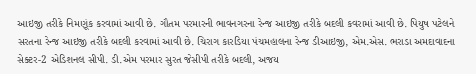આઇજી તરીકે નિમણૂંક કરવામાં આવી છે. ગૌતમ પરમારની ભાવનગરના રેન્જ આઇજી તરીકે બદલી કવરામાં આવી છે. પિયુષ પટેલને સરતના રેન્જ આઇજી તરીકે બદલી કરવામાં આવી છે. ચિરાગ કારડિયા પંચમહાલના રેન્જ ડીઆઇજી, એમ.એસ. ભરાડા અમદાવાદના સેક્ટર-2 એડિશનલ સીપી. ડી.એમ પરમાર સુરત જેસીપી તરીકે બદલી, અજય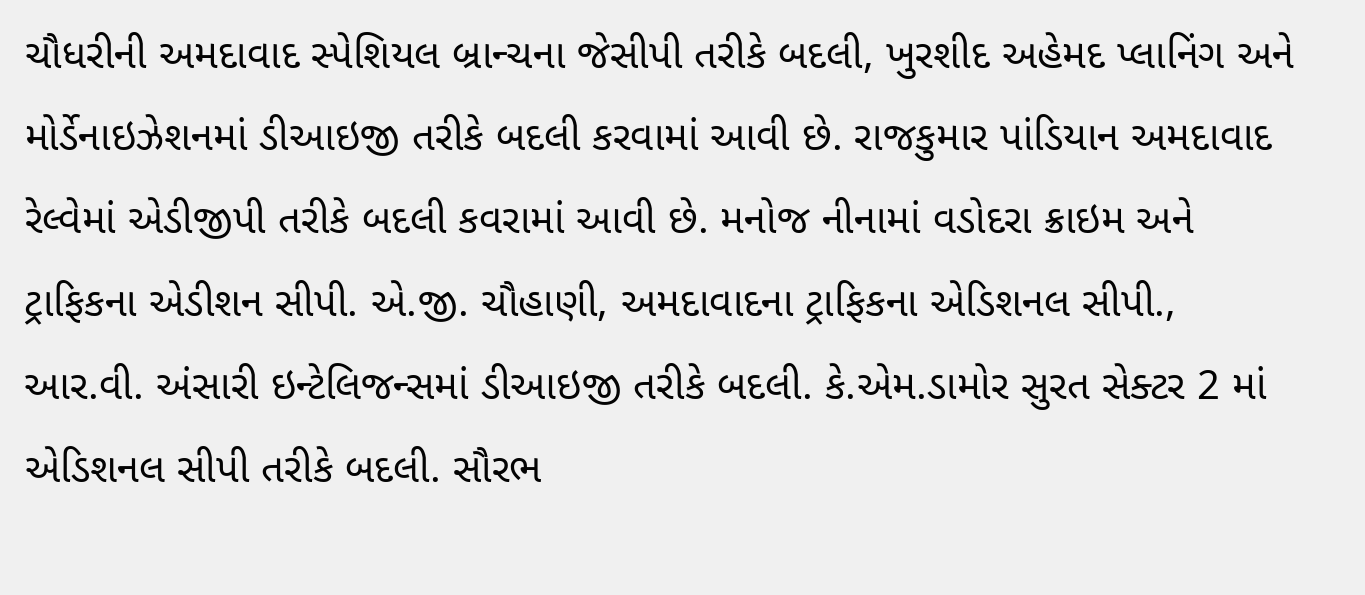ચૌધરીની અમદાવાદ સ્પેશિયલ બ્રાન્ચના જેસીપી તરીકે બદલી, ખુરશીદ અહેમદ પ્લાનિંગ અને મોર્ડેનાઇઝેશનમાં ડીઆઇજી તરીકે બદલી કરવામાં આવી છે. રાજકુમાર પાંડિયાન અમદાવાદ રેલ્વેમાં એડીજીપી તરીકે બદલી કવરામાં આવી છે. મનોજ નીનામાં વડોદરા ક્રાઇમ અને ટ્રાફિકના એડીશન સીપી. એ.જી. ચૌહાણી, અમદાવાદના ટ્રાફિકના એડિશનલ સીપી., આર.વી. અંસારી ઇન્ટેલિજન્સમાં ડીઆઇજી તરીકે બદલી. કે.એમ.ડામોર સુરત સેક્ટર 2 માં એડિશનલ સીપી તરીકે બદલી. સૌરભ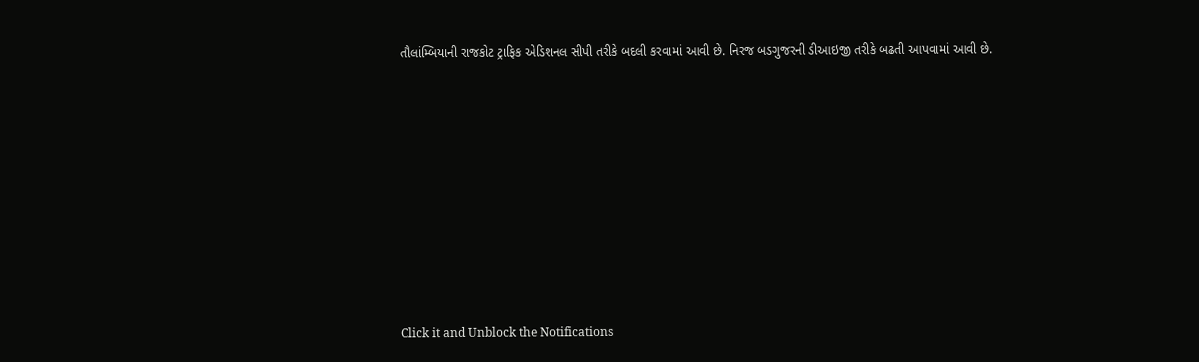તૌલાંમ્બિયાની રાજકોટ ટ્રાફિક એડિશનલ સીપી તરીકે બદલી કરવામાં આવી છે. નિરજ બડગુજરની ડીઆઇજી તરીકે બઢતી આપવામાં આવી છે.












Click it and Unblock the Notifications